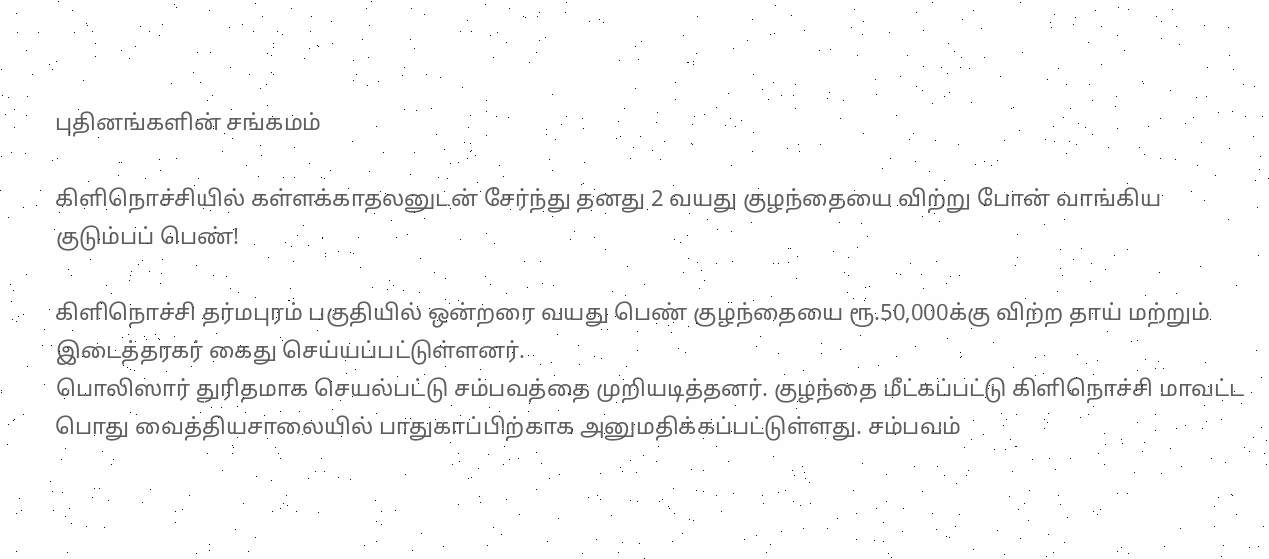புதினங்களின் சங்கமம்

கிளிநொச்சியில் கள்ளக்காதலனுடன் சேர்ந்து தனது 2 வயது குழந்தையை விற்று போன் வாங்கிய குடும்பப் பெண்!

கிளிநொச்சி தர்மபுரம் பகுதியில் ஒன்றரை வயது பெண் குழந்தையை ரூ.50,000க்கு விற்ற தாய் மற்றும் இடைத்தரகர் கைது செய்யப்பட்டுள்ளனர்.
பொலிஸார் துரிதமாக செயல்பட்டு சம்பவத்தை முறியடித்தனர். குழந்தை மீட்கப்பட்டு கிளிநொச்சி மாவட்ட பொது வைத்தியசாலையில் பாதுகாப்பிற்காக அனுமதிக்கப்பட்டுள்ளது. சம்பவம்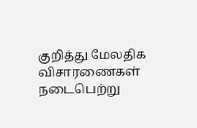குறித்து மேலதிக விசாரணைகள் நடைபெற்று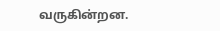வருகின்றன.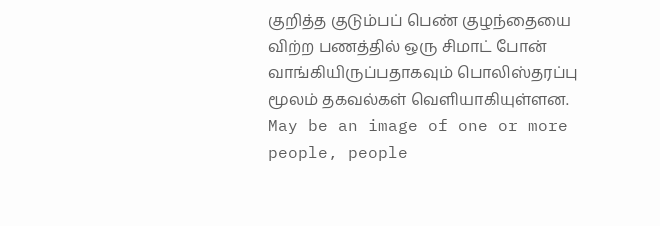குறித்த குடும்பப் பெண் குழந்தையை விற்ற பணத்தில் ஒரு சிமாட் போன் வாங்கியிருப்பதாகவும் பொலிஸ்தரப்பு மூலம் தகவல்கள் வெளியாகியுள்ளன.
May be an image of one or more people, people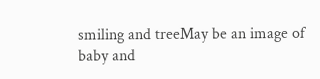smiling and treeMay be an image of baby and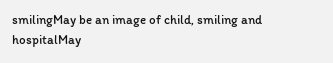smilingMay be an image of child, smiling and hospitalMay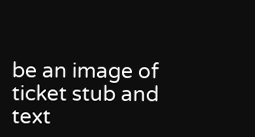be an image of ticket stub and text